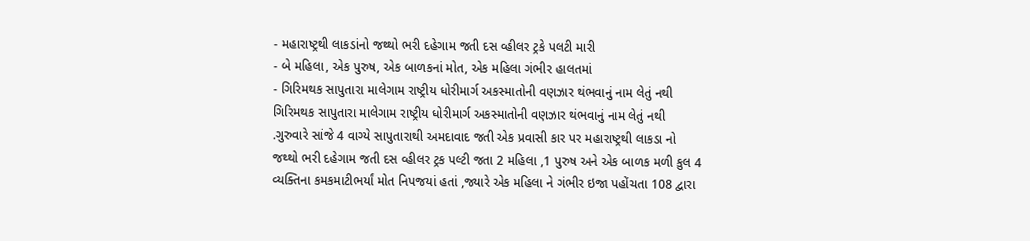- મહારાષ્ટ્રથી લાકડાંનો જથ્થો ભરી દહેગામ જતી દસ વ્હીલર ટ્રકે પલટી મારી
- બે મહિલા, એક પુરુષ, એક બાળકનાં મોત, એક મહિલા ગંભીર હાલતમાં
- ગિરિમથક સાપુતારા માલેગામ રાષ્ટ્રીય ધોરીમાર્ગ અકસ્માતોની વણઝાર થંભવાનું નામ લેતું નથી
ગિરિમથક સાપુતારા માલેગામ રાષ્ટ્રીય ધોરીમાર્ગ અકસ્માતોની વણઝાર થંભવાનું નામ લેતું નથી .ગુરુવારે સાંજે 4 વાગ્યે સાપુતારાથી અમદાવાદ જતી એક પ્રવાસી કાર પર મહારાષ્ટ્રથી લાકડા નો જથ્થો ભરી દહેગામ જતી દસ વ્હીલર ટ્રક પલ્ટી જતા 2 મહિલા ,1 પુરુષ અને એક બાળક મળી કુલ 4 વ્યક્તિના કમકમાટીભર્યાં મોત નિપજયાં હતાં ,જ્યારે એક મહિલા ને ગંભીર ઇજા પહોંચતા 108 દ્વારા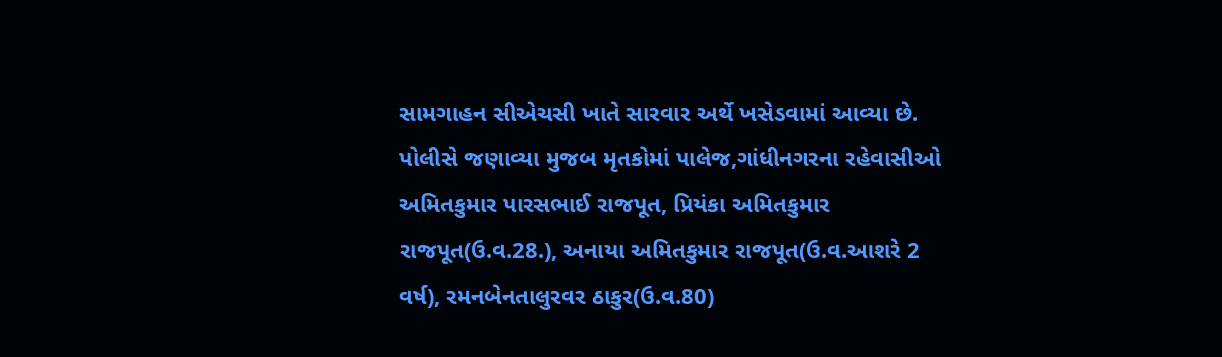સામગાહન સીએચસી ખાતે સારવાર અર્થે ખસેડવામાં આવ્યા છે. પોલીસે જણાવ્યા મુજબ મૃતકોમાં પાલેજ,ગાંધીનગરના રહેવાસીઓ અમિતકુમાર પારસભાઈ રાજપૂત, પ્રિયંકા અમિતકુમાર રાજપૂત(ઉ.વ.28.), અનાયા અમિતકુમાર રાજપૂત(ઉ.વ.આશરે 2 વર્ષ), રમનબેનતાલુરવર ઠાકુર(ઉ.વ.80)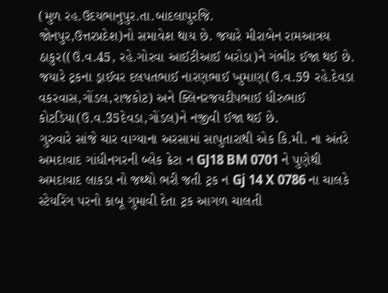(મુળ રહ.ઉદયભાનુપુર.તા.બાદલાપુરજિ.
જોનપુર,ઉત્તરપ્રદેશ)નો સમાવેશ થાય છે. જયારે મીરાબેન રામઆત્રય ઠાકુર((ઉ.વ.45, રહે.ગોરવા આઈટીઆઈ બરોડા)ને ગંભીર ઈજા થઈ છે. જયારે ટ્રકના ડ્રાઈવર દલપતભાઈ નારણભાઈ ખુમાણ(ઉ.વ.59 રહે.દેવડા વકરવાસ,ગોંડલ,રાજકોટ) અને ક્લિનરજયદીપભાઈ ધીરુભાઈ કોટડિયા(ઉ.વ.35દેવડા,ગોંડલ)ને નજીવી ઈજા થઈ છે.
ગુરુવારે સાંજે ચાર વાગ્યાના અરસામાં સાપુતારાથી એક કિ.મી. ના અંતરે અમદાવાદ ગાંધીનગરની બ્લેક ક્રેટા ન GJ18 BM 0701 ને પુણેથી અમદાવાદ લાકડા નો જથ્થો ભરી જતી ટ્રક ન Gj 14 X 0786 ના ચાલકે સ્ટેયરિંગ પરનો કાબૂ ગુમાવી દેતા ટ્રક આગળ ચાલતી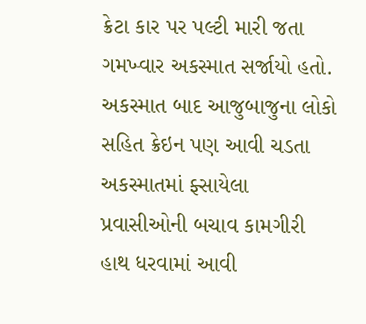ક્રેટા કાર પર પલ્ટી મારી જતા ગમખ્વાર અકસ્માત સર્જાયો હતો. અકસ્માત બાદ આજુબાજુના લોકો સહિત ક્રેઇન પણ આવી ચડતા અકસ્માતમાં ફ્સાયેલા પ્રવાસીઓની બચાવ કામગીરી હાથ ધરવામાં આવી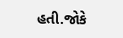હતી.જોકે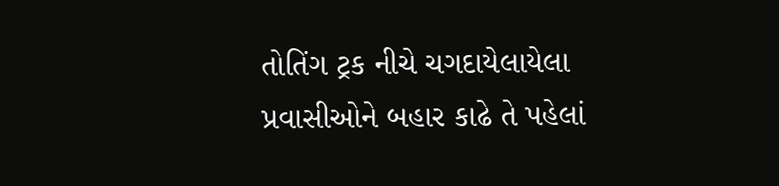તોતિંગ ટ્રક નીચે ચગદાયેલાયેલા પ્રવાસીઓને બહાર કાઢે તે પહેલાં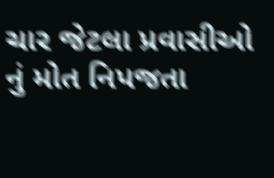ચાર જેટલા પ્રવાસીઓ નું મોત નિપજતા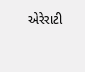એરેરાટી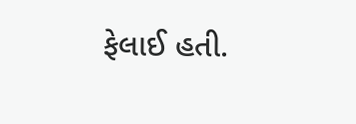ફેલાઈ હતી.